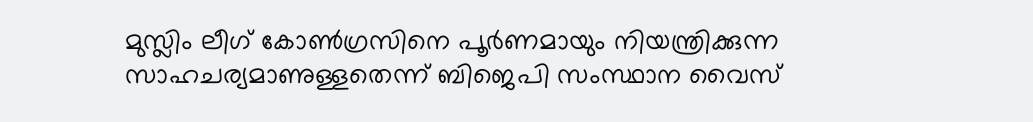മുസ്ലിം ലീഗ് കോൺഗ്രസിനെ പൂർണമായും നിയന്ത്രിക്കുന്ന സാഹചര്യമാണുള്ളതെന്ന് ബിജെപി സംസ്ഥാന വൈസ്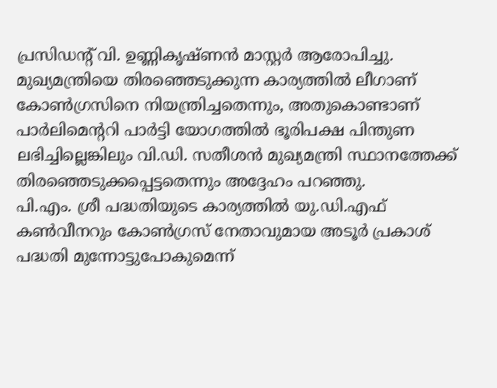പ്രസിഡന്റ് വി. ഉണ്ണികൃഷ്ണൻ മാസ്റ്റർ ആരോപിച്ചു.
മുഖ്യമന്ത്രിയെ തിരഞ്ഞെടുക്കുന്ന കാര്യത്തിൽ ലീഗാണ് കോൺഗ്രസിനെ നിയന്ത്രിച്ചതെന്നും, അതുകൊണ്ടാണ് പാർലിമെന്ററി പാർട്ടി യോഗത്തിൽ ഭൂരിപക്ഷ പിന്തുണ ലഭിച്ചില്ലെങ്കിലും വി.ഡി. സതീശൻ മുഖ്യമന്ത്രി സ്ഥാനത്തേക്ക് തിരഞ്ഞെടുക്കപ്പെട്ടതെന്നും അദ്ദേഹം പറഞ്ഞു.
പി.എം. ശ്രീ പദ്ധതിയുടെ കാര്യത്തിൽ യു.ഡി.എഫ് കൺവീനറും കോൺഗ്രസ് നേതാവുമായ അടൂർ പ്രകാശ് പദ്ധതി മുന്നോട്ടുപോകുമെന്ന്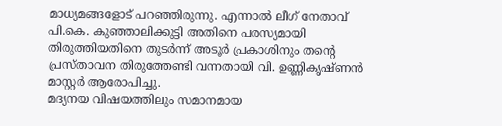മാധ്യമങ്ങളോട് പറഞ്ഞിരുന്നു. എന്നാൽ ലീഗ് നേതാവ് പി.കെ. കുഞ്ഞാലിക്കുട്ടി അതിനെ പരസ്യമായി തിരുത്തിയതിനെ തുടർന്ന് അടൂർ പ്രകാശിനും തന്റെ പ്രസ്താവന തിരുത്തേണ്ടി വന്നതായി വി. ഉണ്ണികൃഷ്ണൻ മാസ്റ്റർ ആരോപിച്ചു.
മദ്യനയ വിഷയത്തിലും സമാനമായ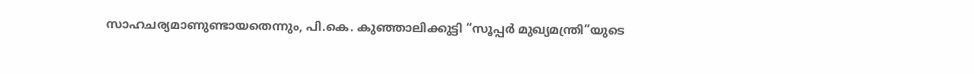സാഹചര്യമാണുണ്ടായതെന്നും, പി.കെ. കുഞ്ഞാലിക്കുട്ടി “സൂപ്പർ മുഖ്യമന്ത്രി”യുടെ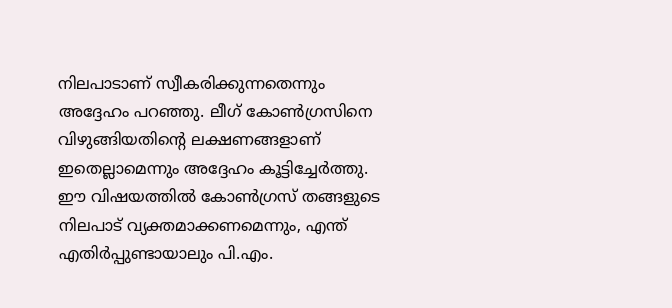നിലപാടാണ് സ്വീകരിക്കുന്നതെന്നും അദ്ദേഹം പറഞ്ഞു. ലീഗ് കോൺഗ്രസിനെ വിഴുങ്ങിയതിന്റെ ലക്ഷണങ്ങളാണ് ഇതെല്ലാമെന്നും അദ്ദേഹം കൂട്ടിച്ചേർത്തു.
ഈ വിഷയത്തിൽ കോൺഗ്രസ് തങ്ങളുടെ നിലപാട് വ്യക്തമാക്കണമെന്നും, എന്ത് എതിർപ്പുണ്ടായാലും പി.എം.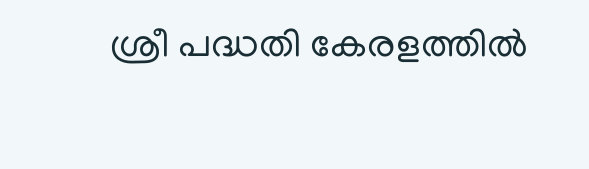ശ്രീ പദ്ധതി കേരളത്തിൽ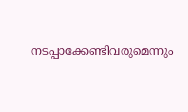നടപ്പാക്കേണ്ടിവരുമെന്നും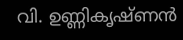വി. ഉണ്ണികൃഷ്ണൻ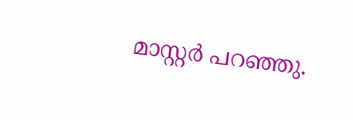മാസ്റ്റർ പറഞ്ഞു.